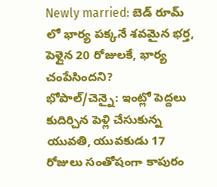Newly married: బెడ్ రూమ్ లో భార్య పక్కనే శవమైన భర్త, పెళ్లైన 20 రోజులకే, భార్య చంపేసిందని?
భోపాల్/చెన్నై: ఇంట్లో పెద్దలు కుదిర్చిన పెళ్లి చేసుకున్న యువతి, యువకుడు 17 రోజులు సంతోషంగా కాపురం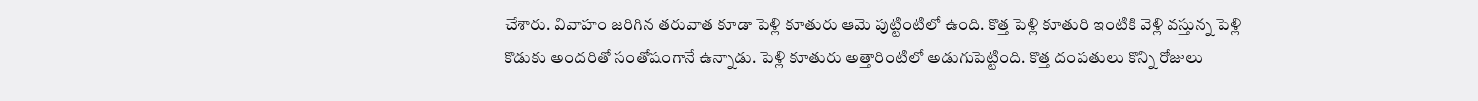చేశారు. వివాహం జరిగిన తరువాత కూడా పెళ్లి కూతురు ఆమె పుట్టింటిలో ఉంది. కొత్త పెళ్లి కూతురి ఇంటికి వెళ్లి వస్తున్న పెళ్లి కొడుకు అందరితో సంతోషంగానే ఉన్నాడు. పెళ్లి కూతురు అత్తారింటిలో అడుగుపెట్టింది. కొత్త దంపతులు కొన్ని రోజులు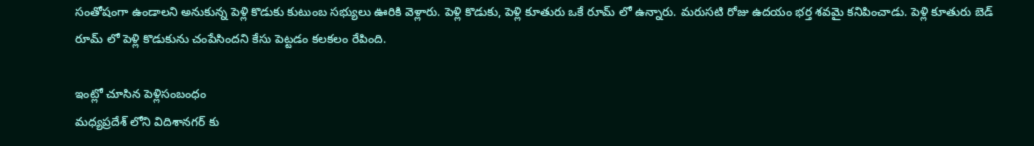సంతోషంగా ఉండాలని అనుకున్న పెళ్లి కొడుకు కుటుంబ సభ్యులు ఊరికి వెళ్లారు. పెళ్లి కొడుకు, పెళ్లి కూతురు ఒకే రూమ్ లో ఉన్నారు. మరుసటి రోజు ఉదయం భర్త శవమై కనిపించాడు. పెళ్లి కూతురు బెడ్ రూమ్ లో పెళ్లి కొడుకును చంపేసిందని కేసు పెట్టడం కలకలం రేపింది.

ఇంట్లో చూసిన పెళ్లిసంబంధం
మధ్యప్రదేశ్ లోని విదిశానగర్ కు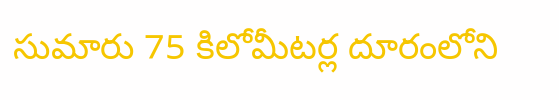సుమారు 75 కిలోమీటర్ల దూరంలోని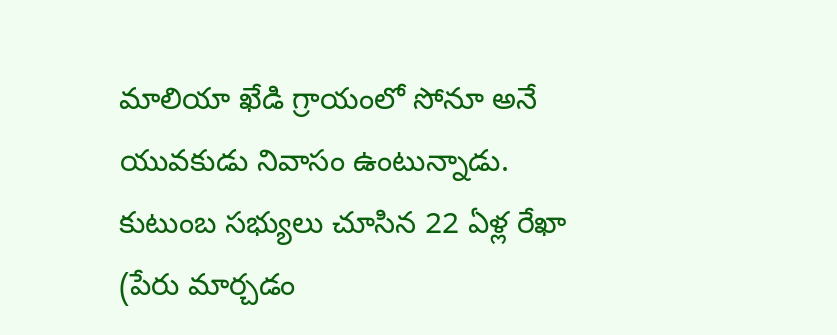మాలియా ఖేడి గ్రాయంలో సోనూ అనే యువకుడు నివాసం ఉంటున్నాడు. కుటుంబ సభ్యులు చూసిన 22 ఏళ్ల రేఖా (పేరు మార్చడం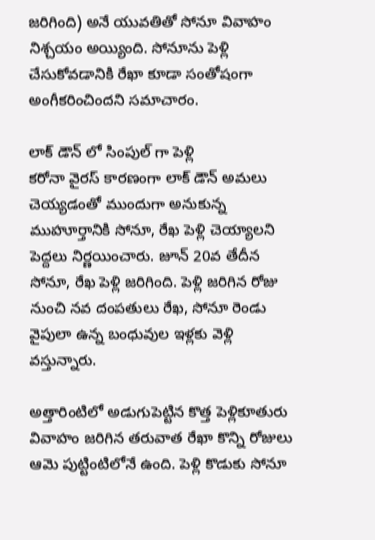జరిగింది) అనే యువతితో సోనూ వివాహం నిశ్చయం అయ్యింది. సోనూను పెళ్లి చేసుకోవడానికి రేఖా కూడా సంతోషంగా అంగీకరించిందని సమాచారం.

లాక్ డౌన్ లో సింపుల్ గా పెళ్లి
కరోనా వైరస్ కారణంగా లాక్ డౌన్ అమలు చెయ్యడంతో ముందుగా అనుకున్న ముహూర్తానికి సోనూ, రేఖ పెళ్లి చెయ్యాలని పెద్దలు నిర్ణయించారు. జూన్ 20వ తేదీన సోనూ, రేఖ పెళ్లి జరిగింది. పెళ్లి జరిగిన రోజు నుంచి నవ దంపతులు రేఖ, సోనూ రెండు వైపులా ఉన్న బంధువుల ఇళ్లకు వెళ్లి వస్తున్నారు.

అత్తారింటిలో అడుగుపెట్టిన కొత్త పెళ్లికూతురు
వివాహం జరిగిన తరువాత రేఖా కొన్ని రోజులు ఆమె పుట్టింటిలోనే ఉంది. పెళ్లి కొడుకు సోనూ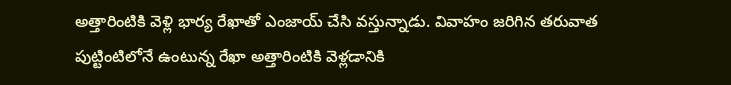అత్తారింటికి వెళ్లి భార్య రేఖాతో ఎంజాయ్ చేసి వస్తున్నాడు. వివాహం జరిగిన తరువాత పుట్టింటిలోనే ఉంటున్న రేఖా అత్తారింటికి వెళ్లడానికి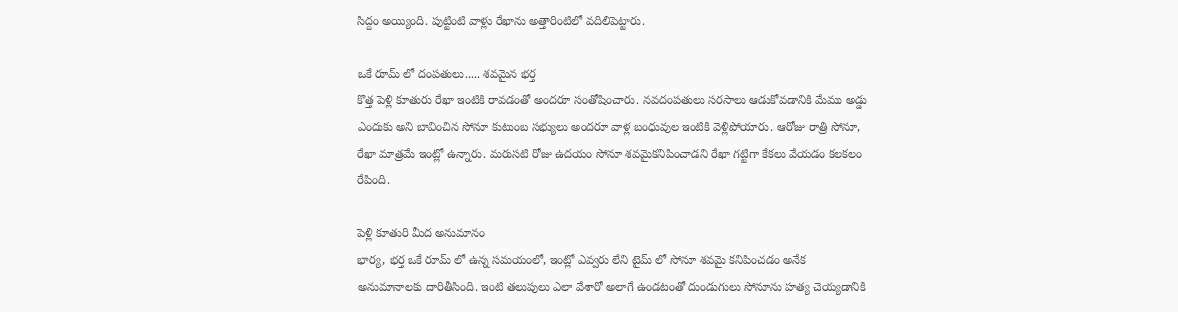సిద్దం అయ్యింది. పుట్టింటి వాళ్లు రేఖాను అత్తారింటిలో వదిలిపెట్టారు.

ఒకే రూమ్ లో దంపతులు..... శవమైన భర్త
కొత్త పెళ్లి కూతురు రేఖా ఇంటికి రావడంతో అందరూ సంతోషించారు. నవదంపతులు సరసాలు ఆడుకోవడానికి మేము అడ్డు ఎందుకు అని బావించిన సోనూ కుటుంబ సభ్యులు అందరూ వాళ్ల బంధువుల ఇంటికి వెళ్లిపోయారు. ఆరోజు రాత్రి సోనూ, రేఖా మాత్రమే ఇంట్లో ఉన్నారు. మరుసటి రోజు ఉదయం సోనూ శవమైకనిపించాడని రేఖా గట్టిగా కేకలు వేయడం కలకలం రేపింది.

పెళ్లి కూతురి మీద అనుమానం
భార్య, భర్త ఒకే రూమ్ లో ఉన్న సమయంలో, ఇంట్లో ఎవ్వరు లేని టైమ్ లో సోనూ శవమై కనిపించడం అనేక అనుమానాలకు దారితీసింది. ఇంటి తలుపులు ఎలా వేశారో అలాగే ఉండటంతో దుండుగులు సోనూను హత్య చెయ్యడానికి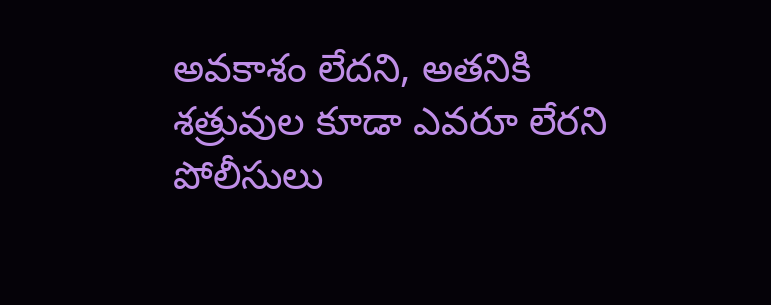అవకాశం లేదని, అతనికి శత్రువుల కూడా ఎవరూ లేరని పోలీసులు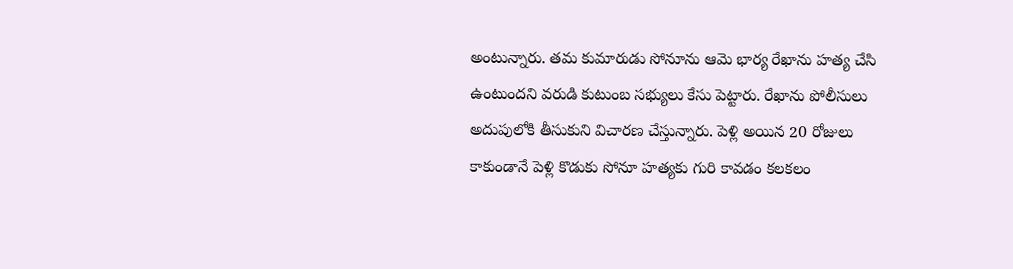అంటున్నారు. తమ కుమారుడు సోనూను ఆమె భార్య రేఖాను హత్య చేసి ఉంటుందని వరుడి కుటుంబ సభ్యులు కేసు పెట్టారు. రేఖాను పోలీసులు అదుపులోకి తీసుకుని విచారణ చేస్తున్నారు. పెళ్లి అయిన 20 రోజులు కాకుండానే పెళ్లి కొడుకు సోనూ హత్యకు గురి కావడం కలకలం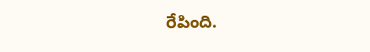రేపింది.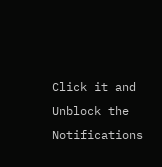Click it and Unblock the Notifications